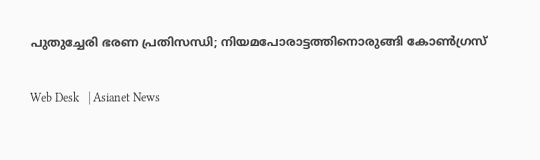പുതുച്ചേരി ഭരണ പ്രതിസന്ധി; നിയമപോരാട്ടത്തിനൊരുങ്ങി കോൺഗ്രസ്

Web Desk   | Asianet News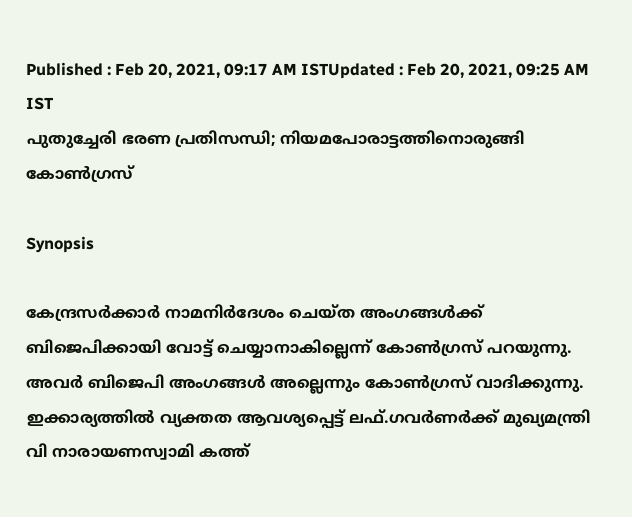Published : Feb 20, 2021, 09:17 AM ISTUpdated : Feb 20, 2021, 09:25 AM IST
പുതുച്ചേരി ഭരണ പ്രതിസന്ധി; നിയമപോരാട്ടത്തിനൊരുങ്ങി കോൺഗ്രസ്

Synopsis

കേന്ദ്രസർക്കാർ നാമനിർദേശം ചെയ്ത അംഗങ്ങൾക്ക് ബിജെപിക്കായി വോട്ട് ചെയ്യാനാകില്ലെന്ന് കോൺഗ്രസ് പറയുന്നു. അവർ ബിജെപി അംഗങ്ങൾ അല്ലെന്നും കോൺഗ്രസ് വാദിക്കുന്നു. ഇക്കാര്യത്തിൽ വ്യക്തത ആവശ്യപ്പെട്ട് ലഫ്.ഗവർണർക്ക് മുഖ്യമന്ത്രി വി നാരായണസ്വാമി കത്ത്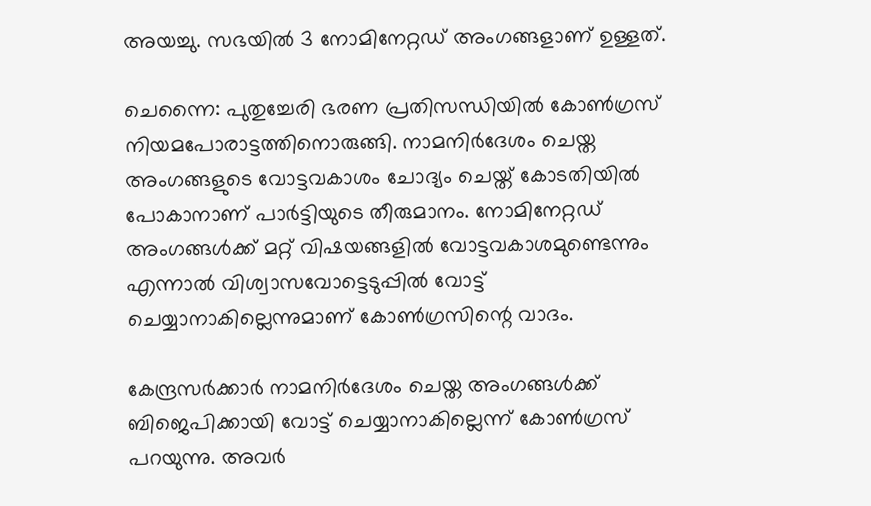അയച്ചു. സഭയിൽ 3 നോമിനേറ്റഡ് അംഗങ്ങളാണ് ഉള്ളത്.

ചെന്നൈ: പുതുച്ചേരി ഭരണ പ്രതിസന്ധിയിൽ കോൺഗ്രസ് നിയമപോരാട്ടത്തിനൊരുങ്ങി. നാമനിർദേശം ചെയ്ത അംഗങ്ങളുടെ വോട്ടവകാശം ചോദ്യം ചെയ്ത് കോടതിയിൽ പോകാനാണ് പാർട്ടിയുടെ തീരുമാനം. നോമിനേറ്റഡ് അംഗങ്ങൾക്ക് മറ്റ് വിഷയങ്ങളില്‍ വോട്ടവകാശമുണ്ടെന്നും എന്നാൽ വിശ്വാസവോട്ടെടുപ്പിൽ വോട്ട് ചെയ്യാനാകില്ലെന്നുമാണ് കോൺഗ്രസിന്റെ വാദം.

കേന്ദ്രസർക്കാർ നാമനിർദേശം ചെയ്ത അംഗങ്ങൾക്ക് ബിജെപിക്കായി വോട്ട് ചെയ്യാനാകില്ലെന്ന് കോൺഗ്രസ് പറയുന്നു. അവർ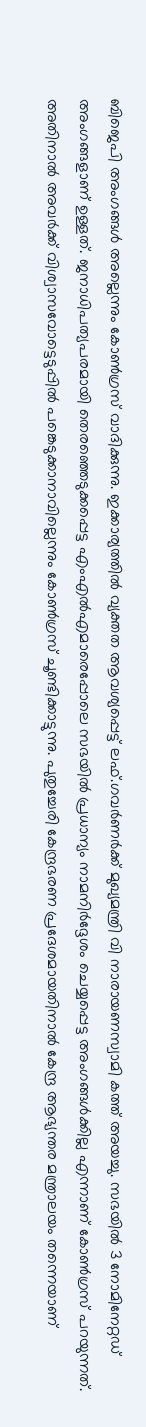ബിജെപി അംഗങ്ങൾ അല്ലെന്നും കോൺഗ്രസ് വാദിക്കുന്നു. ഇക്കാര്യത്തിൽ വ്യക്തത ആവശ്യപ്പെട്ട് ലഫ്.ഗവർണർക്ക് മുഖ്യമന്ത്രി വി നാരായണസ്വാമി കത്ത് അയച്ചു. സഭയിൽ 3 നോമിനേറ്റഡ് അംഗങ്ങളാണ് ഉള്ളത്. ജനാധിപത്യപരമായി തെരഞ്ഞെടുക്കപ്പെട്ട എംഎൽഎമാരെപ്പോലെ സഭയിൽ പ്രധാന്യം നാമനിർദ്ദേശം ചെയ്യപ്പെട്ട അംഗങ്ങൾക്കില്ല എന്നാണ് കോൺഗ്രസ് പറയുന്നത്. അതിനാൽ അവർക്ക് വിശ്വാസവോട്ടെടുപ്പിൽ പങ്കെടുക്കാനാവില്ലെന്നും കോൺഗ്രസ് ചൂണ്ടിക്കാട്ടുന്നു. പുതുച്ചേരി കേന്ദ്രഭരണ പ്രദേശമായതിനാൽ കേന്ദ്ര ആഭ്യന്തര മന്ത്രാലയം തന്നെയാണ്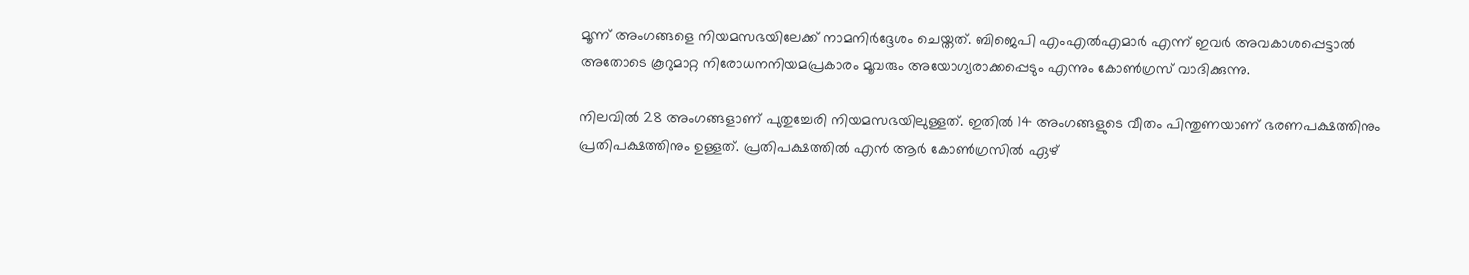മൂന്ന് അംഗങ്ങളെ നിയമസഭയിലേക്ക് നാമനിർദ്ദേശം ചെയ്തത്. ബിജെപി എംഎൽഎമാർ എന്ന് ഇവർ അവകാശപ്പെട്ടാൽ അതോടെ കൂറുമാറ്റ നിരോധനനിയമപ്രകാരം മൂവരും അയോഗ്യരാക്കപ്പെടും എന്നും കോൺഗ്രസ് വാദിക്കുന്നു.

നിലവിൽ 28 അംഗങ്ങളാണ് പുതുച്ചേരി നിയമസഭയിലുള്ളത്. ഇതിൽ 14 അംഗങ്ങളുടെ വീതം പിന്തുണയാണ് ഭരണപക്ഷത്തിനും പ്രതിപക്ഷത്തിനും ഉള്ളത്. പ്രതിപക്ഷത്തിൽ എൻ ആർ കോൺഗ്രസിൽ ഏഴ്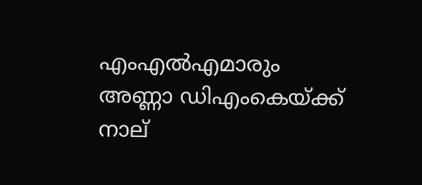എംഎൽഎമാരും അണ്ണാ ഡിഎംകെയ്ക്ക് നാല്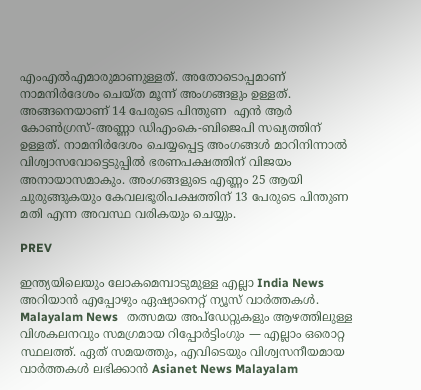എംഎൽഎമാരുമാണുള്ളത്. അതോടൊപ്പമാണ് നാമനിർദേശം ചെയ്ത മൂന്ന് അംഗങ്ങളും ഉള്ളത്. അങ്ങനെയാണ് 14 പേരുടെ പിന്തുണ  എൻ ആർ കോൺഗ്രസ്-അണ്ണാ ഡിഎംകെ-ബിജെപി സഖ്യത്തിന് ഉള്ളത്. നാമനിർദേശം ചെയ്യപ്പെട്ട അംഗങ്ങൾ മാറിനിന്നാൽ വിശ്വാസവോട്ടെടുപ്പിൽ ഭരണപക്ഷത്തിന് വിജയം അനായാസമാകും. അംഗങ്ങളുടെ എണ്ണം 25 ആയി ചുരുങ്ങുകയും കേവലഭൂരിപക്ഷത്തിന് 13 പേരുടെ പിന്തുണ മതി എന്ന അവസ്ഥ വരികയും ചെയ്യും.

PREV

ഇന്ത്യയിലെയും ലോകമെമ്പാടുമുള്ള എല്ലാ India News അറിയാൻ എപ്പോഴും ഏഷ്യാനെറ്റ് ന്യൂസ് വാർത്തകൾ. Malayalam News   തത്സമയ അപ്‌ഡേറ്റുകളും ആഴത്തിലുള്ള വിശകലനവും സമഗ്രമായ റിപ്പോർട്ടിംഗും — എല്ലാം ഒരൊറ്റ സ്ഥലത്ത്. ഏത് സമയത്തും, എവിടെയും വിശ്വസനീയമായ വാർത്തകൾ ലഭിക്കാൻ Asianet News Malayalam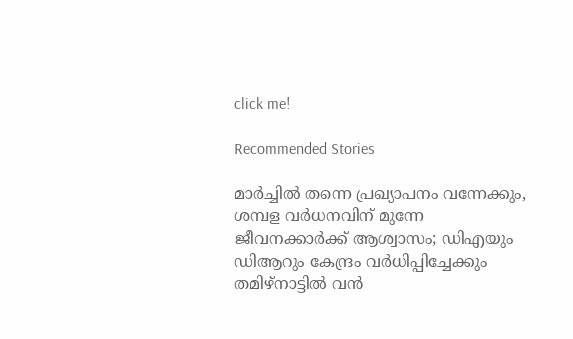click me!

Recommended Stories

മാർച്ചിൽ തന്നെ പ്രഖ്യാപനം വന്നേക്കും, ശമ്പള വർധനവിന് മുന്നേ ജീവനക്കാർക്ക് ആശ്വാസം; ഡിഎയും ഡിആറും കേന്ദ്രം വർധിപ്പിച്ചേക്കും
തമിഴ്‌നാട്ടിൽ വൻ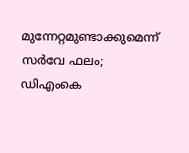മുന്നേറ്റമുണ്ടാക്കുമെന്ന് സർവേ ഫലം; ഡിഎംകെ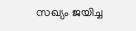സഖ്യം ജയിച്ച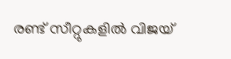രണ്ട് സീറ്റുകളിൽ വിജയ്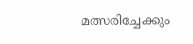മത്സരിച്ചേക്കും